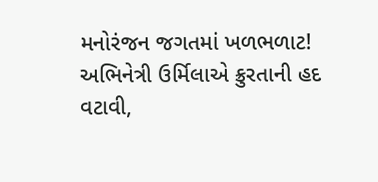મનોરંજન જગતમાં ખળભળાટ! અભિનેત્રી ઉર્મિલાએ ક્રુરતાની હદ વટાવી,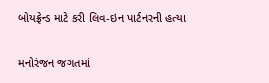બોયફ્રેન્ડ માટે કરી લિવ-ઇન પાર્ટનરની હત્યા

મનોરંજન જગતમાં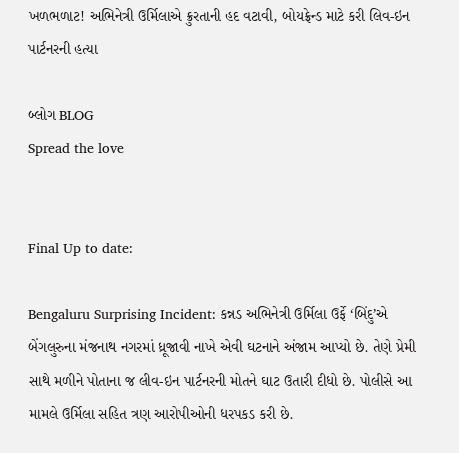ખળભળાટ! અભિનેત્રી ઉર્મિલાએ ક્રુરતાની હદ વટાવી, બોયફ્રેન્ડ માટે કરી લિવ-ઇન પાર્ટનરની હત્યા

બ્લોગ BLOG
Spread the love


Final Up to date:

Bengaluru Surprising Incident: કન્નડ અભિનેત્રી ઉર્મિલા ઉર્ફે ‘બિંદુ’એ બેંગલુરુના મંજનાથ નગરમાં ધ્રૂજાવી નાખે એવી ઘટનાને અંજામ આપ્યો છે. તેણે પ્રેમી સાથે મળીને પોતાના જ લીવ-ઇન પાર્ટનરની મોતને ઘાટ ઉતારી દીધો છે. પોલીસે આ મામલે ઉર્મિલા સહિત ત્રણ આરોપીઓની ધરપકડ કરી છે.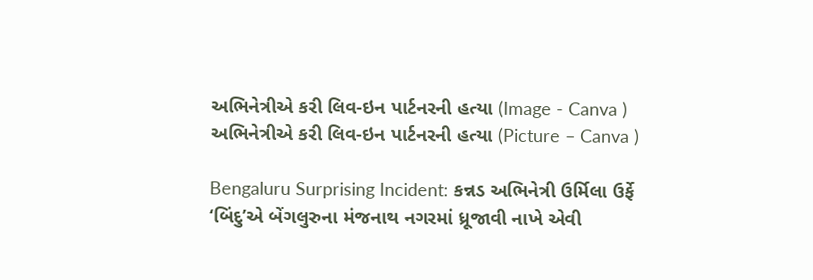અભિનેત્રીએ કરી લિવ-ઇન પાર્ટનરની હત્યા (Image - Canva )
અભિનેત્રીએ કરી લિવ-ઇન પાર્ટનરની હત્યા (Picture – Canva )

Bengaluru Surprising Incident: કન્નડ અભિનેત્રી ઉર્મિલા ઉર્ફે ‘બિંદુ’એ બેંગલુરુના મંજનાથ નગરમાં ધ્રૂજાવી નાખે એવી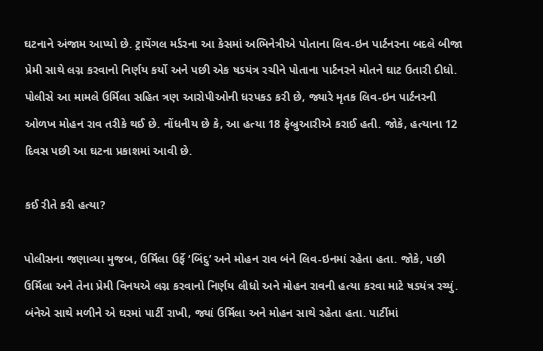ઘટનાને અંજામ આપ્યો છે. ટ્રાયેંગલ મર્ડરના આ કેસમાં અભિનેત્રીએ પોતાના લિવ-ઇન પાર્ટનરના બદલે બીજા પ્રેમી સાથે લગ્ન કરવાનો નિર્ણય કર્યો અને પછી એક ષડયંત્ર રચીને પોતાના પાર્ટનરને મોતને ઘાટ ઉતારી દીધો. પોલીસે આ મામલે ઉર્મિલા સહિત ત્રણ આરોપીઓની ધરપકડ કરી છે, જ્યારે મૃતક લિવ-ઇન પાર્ટનરની ઓળખ મોહન રાવ તરીકે થઈ છે. નોંધનીય છે કે, આ હત્યા 18 ફેબ્રુઆરીએ કરાઈ હતી. જોકે, હત્યાના 12 દિવસ પછી આ ઘટના પ્રકાશમાં આવી છે.

કઈ રીતે કરી હત્યા?

પોલીસના જણાવ્યા મુજબ, ઉર્મિલા ઉર્ફે ‘બિંદુ’ અને મોહન રાવ બંને લિવ-ઇનમાં રહેતા હતા. જોકે, પછી ઉર્મિલા અને તેના પ્રેમી વિનયએ લગ્ન કરવાનો નિર્ણય લીધો અને મોહન રાવની હત્યા કરવા માટે ષડયંત્ર રચ્યું. બંનેએ સાથે મળીને એ ઘરમાં પાર્ટી રાખી, જ્યાં ઉર્મિલા અને મોહન સાથે રહેતા હતા. પાર્ટીમાં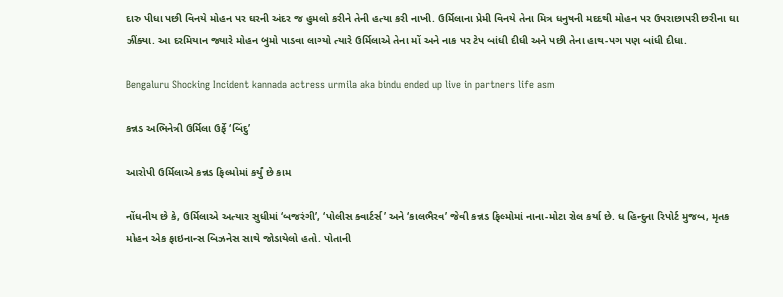દારુ પીધા પછી વિનયે મોહન પર ઘરની અંદર જ હુમલો કરીને તેની હત્યા કરી નાખી. ઉર્મિલાના પ્રેમી વિનયે તેના મિત્ર ધનુષની મદદથી મોહન પર ઉપરાછાપરી છરીના ઘા ઝીંક્યા. આ દરમિયાન જ્યારે મોહન બુમો પાડવા લાગ્યો ત્યારે ઉર્મિલાએ તેના મોં અને નાક પર ટેપ બાંધી દીધી અને પછી તેના હાથ-પગ પણ બાંધી દીધા.

Bengaluru Shocking Incident kannada actress urmila aka bindu ended up live in partners life asm

કન્નડ અભિનેત્રી ઉર્મિલા ઉર્ફે ‘બિંદુ’

આરોપી ઉર્મિલાએ કન્નડ ફિલ્મોમાં કર્યું છે કામ

નોંધનીય છે કે, ઉર્મિલાએ અત્યાર સુધીમાં ‘બજરંગી’, ‘પોલીસ ક્વાર્ટર્સ’ અને ‘કાલભૈરવ’ જેવી કન્નડ ફિલ્મોમાં નાના-મોટા રોલ કર્યા છે. ધ હિન્દુના રિપોર્ટ મુજબ, મૃતક મોહન એક ફાઇનાન્સ બિઝનેસ સાથે જોડાયેલો હતો. પોતાની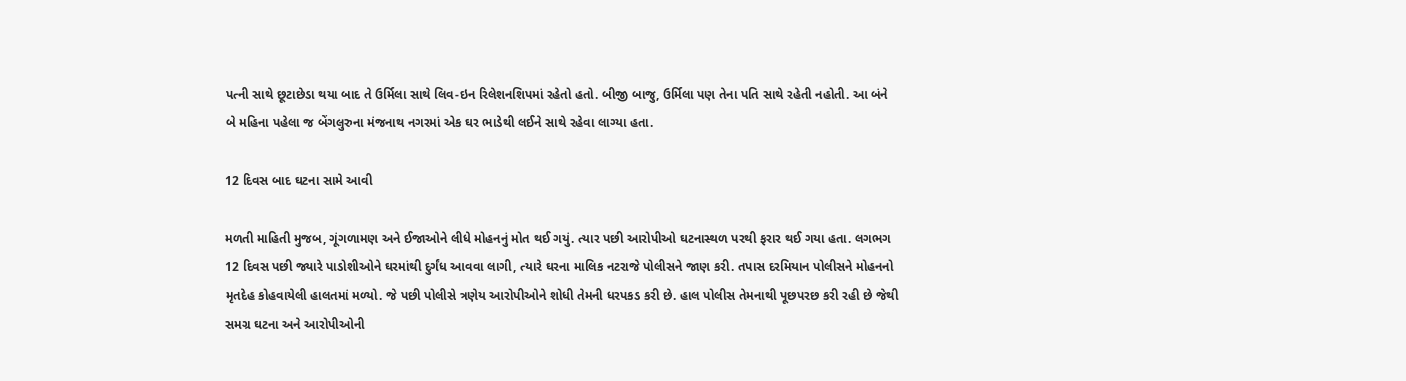પત્ની સાથે છૂટાછેડા થયા બાદ તે ઉર્મિલા સાથે લિવ-ઇન રિલેશનશિપમાં રહેતો હતો. બીજી બાજુ, ઉર્મિલા પણ તેના પતિ સાથે રહેતી નહોતી. આ બંને બે મહિના પહેલા જ બેંગલુરુના મંજનાથ નગરમાં એક ઘર ભાડેથી લઈને સાથે રહેવા લાગ્યા હતા.

12 દિવસ બાદ ઘટના સામે આવી

મળતી માહિતી મુજબ, ગૂંગળામણ અને ઈજાઓને લીધે મોહનનું મોત થઈ ગયું. ત્યાર પછી આરોપીઓ ઘટનાસ્થળ પરથી ફરાર થઈ ગયા હતા. લગભગ 12 દિવસ પછી જ્યારે પાડોશીઓને ઘરમાંથી દુર્ગંધ આવવા લાગી, ત્યારે ઘરના માલિક નટરાજે પોલીસને જાણ કરી. તપાસ દરમિયાન પોલીસને મોહનનો મૃતદેહ કોહવાયેલી હાલતમાં મળ્યો. જે પછી પોલીસે ત્રણેય આરોપીઓને શોધી તેમની ધરપકડ કરી છે. હાલ પોલીસ તેમનાથી પૂછપરછ કરી રહી છે જેથી સમગ્ર ઘટના અને આરોપીઓની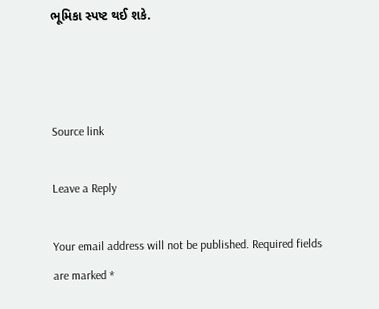ભૂમિકા સ્પષ્ટ થઈ શકે.



Source link

Leave a Reply

Your email address will not be published. Required fields are marked *